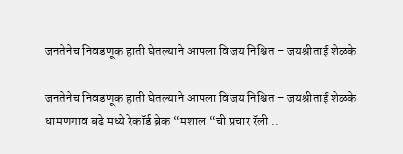जनतेनेच निवडणूक हाती घेतल्याने आपला विजय निश्चित – जयश्रीताई शेळके

जनतेनेच निवडणूक हाती घेतल्याने आपला विजय निश्चित – जयश्रीताई शेळके
धामणगाव बढे मध्ये रेकॉर्ड ब्रेक “मशाल “ची प्रचार रॅली ..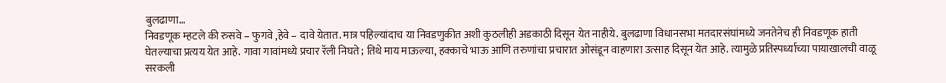बुलढाणा…
निवडणूक म्हटले की रुसवे – फुगवे ,हेवे – दावे येतात. मात्र पहिल्यांदाच या निवडणुकीत अशी कुठलीही अडकाठी दिसून येत नाहीये. बुलढाणा विधानसभा मतदारसंघांमध्ये जनतेनेच ही निवडणूक हाती घेतल्याचा प्रत्यय येत आहे. गावा गावांमध्ये प्रचार रॅली निघते; तिथे माय माऊल्या, हक्काचे भाऊ आणि तरुणांचा प्रचारात ओसंडून वाहणारा उत्साह दिसून येत आहे. त्यामुळे प्रतिस्पर्ध्याच्या पायाखालची वाळू सरकली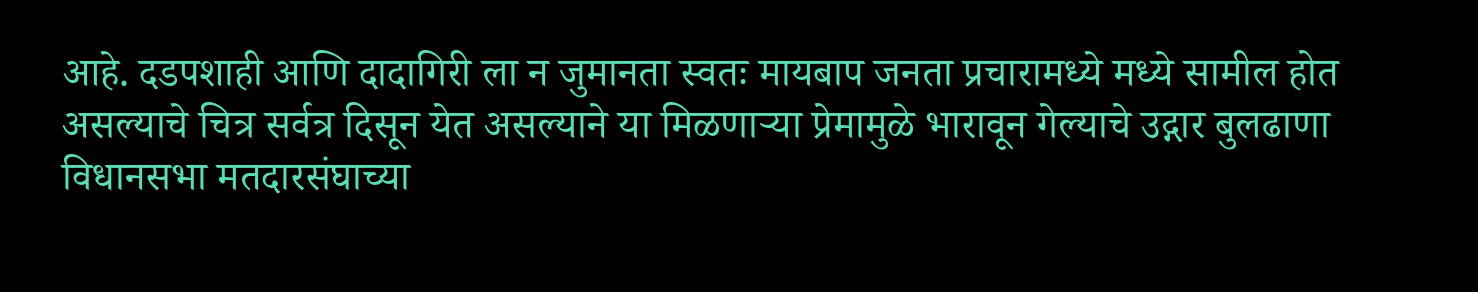आहे. दडपशाही आणि दादागिरी ला न जुमानता स्वतः मायबाप जनता प्रचारामध्ये मध्ये सामील होत असल्याचे चित्र सर्वत्र दिसून येत असल्याने या मिळणाऱ्या प्रेमामुळे भारावून गेल्याचे उद्गार बुलढाणा विधानसभा मतदारसंघाच्या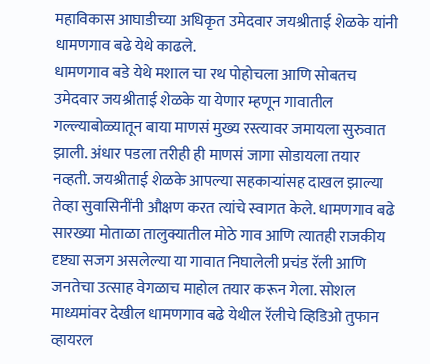महाविकास आघाडीच्या अधिकृत उमेदवार जयश्रीताई शेळके यांनी धामणगाव बढे येथे काढले.
धामणगाव बडे येथे मशाल चा रथ पोहोचला आणि सोबतच उमेदवार जयश्रीताई शेळके या येणार म्हणून गावातील गल्ल्याबोळ्यातून बाया माणसं मुख्य रस्त्यावर जमायला सुरुवात झाली. अंधार पडला तरीही ही माणसं जागा सोडायला तयार नव्हती. जयश्रीताई शेळके आपल्या सहकाऱ्यांसह दाखल झाल्या तेव्हा सुवासिनींनी औक्षण करत त्यांचे स्वागत केले. धामणगाव बढे सारख्या मोताळा तालुक्यातील मोठे गाव आणि त्यातही राजकीय दृष्ट्या सजग असलेल्या या गावात निघालेली प्रचंड रॅली आणि जनतेचा उत्साह वेगळाच माहोल तयार करून गेला. सोशल माध्यमांवर देखील धामणगाव बढे येथील रॅलीचे व्हिडिओ तुफान व्हायरल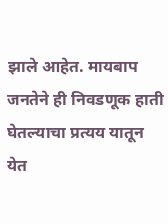झाले आहेत. मायबाप जनतेने ही निवडणूक हाती घेतल्याचा प्रत्यय यातून येत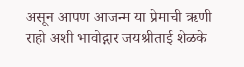असून आपण आजन्म या प्रेमाची ऋणी राहो अशी भावोद्गार जयश्रीताई शेळके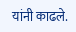यांनी काढले.